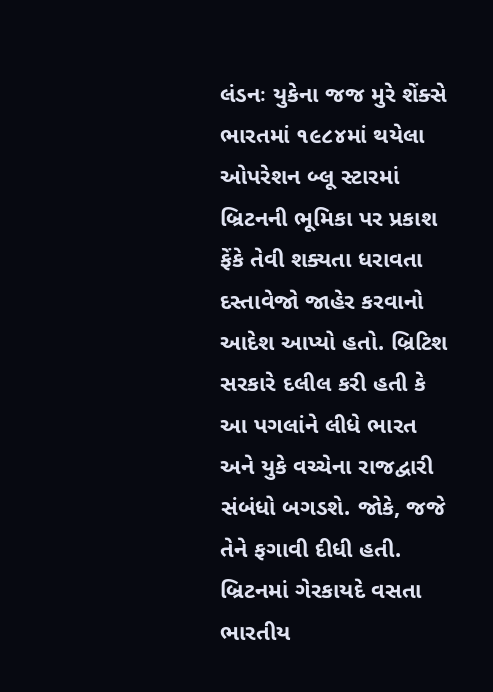લંડનઃ યુકેના જજ મુરે શેંક્સે ભારતમાં ૧૯૮૪માં થયેલા ઓપરેશન બ્લૂ સ્ટારમાં બ્રિટનની ભૂમિકા પર પ્રકાશ ફેંકે તેવી શક્યતા ધરાવતા દસ્તાવેજો જાહેર કરવાનો આદેશ આપ્યો હતો. બ્રિટિશ સરકારે દલીલ કરી હતી કે આ પગલાંને લીધે ભારત અને યુકે વચ્ચેના રાજદ્વારી સંબંધો બગડશે. જોકે, જજે તેને ફગાવી દીધી હતી. બ્રિટનમાં ગેરકાયદે વસતા ભારતીય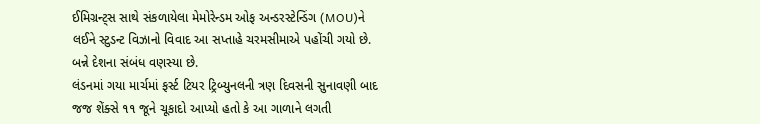ઈમિગ્રન્ટ્સ સાથે સંકળાયેલા મેમોરેન્ડમ ઓફ અન્ડરસ્ટેન્ડિંગ (MOU)ને લઈને સ્ટુડન્ટ વિઝાનો વિવાદ આ સપ્તાહે ચરમસીમાએ પહોંચી ગયો છે. બન્ને દેશના સંબંધ વણસ્યા છે.
લંડનમાં ગયા માર્ચમાં ફર્સ્ટ ટિયર ટ્રિબ્યુનલની ત્રણ દિવસની સુનાવણી બાદ જજ શેંક્સે ૧૧ જૂને ચૂકાદો આપ્યો હતો કે આ ગાળાને લગતી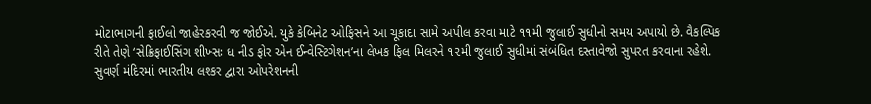મોટાભાગની ફાઈલો જાહેરકરવી જ જોઈએ. યુકે કેબિનેટ ઓફિસને આ ચૂકાદા સામે અપીલ કરવા માટે ૧૧મી જુલાઈ સુધીનો સમય અપાયો છે. વૈકલ્પિક રીતે તેણે ‘સેક્રિફાઈસિંગ શીખ્સઃ ધ નીડ ફોર એન ઈન્વેસ્ટિગેશન’ના લેખક ફિલ મિલરને ૧૨મી જુલાઈ સુધીમાં સંબંધિત દસ્તાવેજો સુપરત કરવાના રહેશે.
સુવર્ણ મંદિરમાં ભારતીય લશ્કર દ્વારા ઓપરેશનની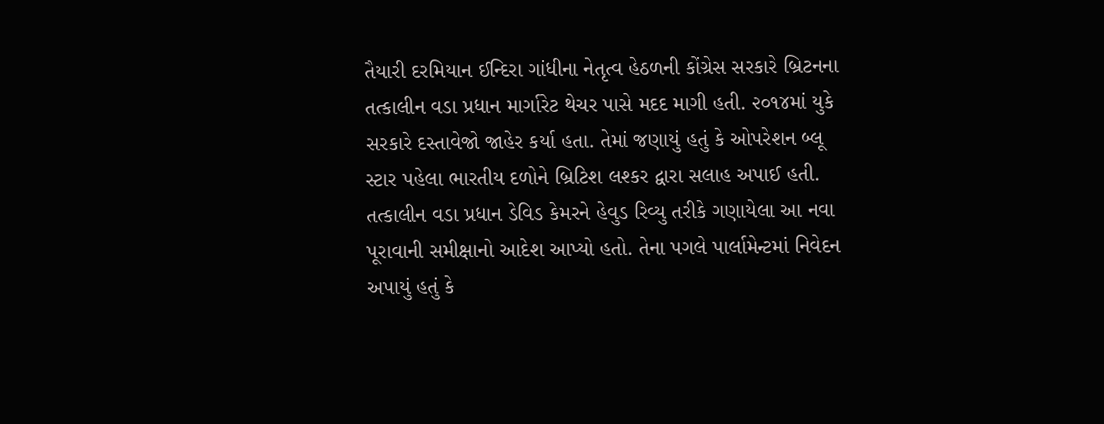તૈયારી દરમિયાન ઈન્દિરા ગાંધીના નેતૃત્વ હેઠળની કોંગ્રેસ સરકારે બ્રિટનના તત્કાલીન વડા પ્રધાન માર્ગારેટ થેચર પાસે મદદ માગી હતી. ૨૦૧૪માં યુકે સરકારે દસ્તાવેજો જાહેર કર્યા હતા. તેમાં જણાયું હતું કે ઓપરેશન બ્લૂ સ્ટાર પહેલા ભારતીય દળોને બ્રિટિશ લશ્કર દ્વારા સલાહ અપાઈ હતી. તત્કાલીન વડા પ્રધાન ડેવિડ કેમરને હેવુડ રિવ્યુ તરીકે ગણાયેલા આ નવા પૂરાવાની સમીક્ષાનો આદેશ આપ્યો હતો. તેના પગલે પાર્લામેન્ટમાં નિવેદન અપાયું હતું કે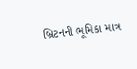બ્રિટનની ભૂમિકા માત્ર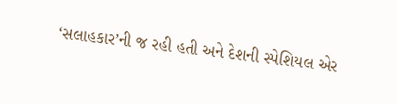‘સલાહકાર’ની જ રહી હતી અને દેશની સ્પેશિયલ એર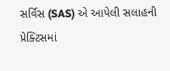સર્વિસ (SAS) એ આપેલી સલાહની પ્રેક્ટિસમાં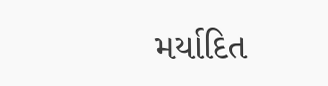મર્યાદિત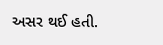અસર થઈ હતી.